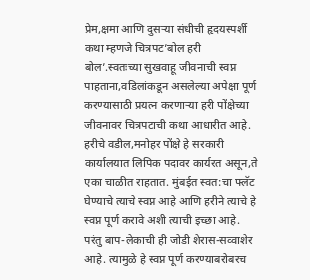प्रेम,क्षमा आणि दुसऱ्या संधीची हृदयस्पर्शी कथा म्हणजे चित्रपट’बोल हरी बोल’.स्वतःच्या सुखवाहू जीवनाची स्वप्न पाहताना,वडिलांकडून असलेल्या अपेक्षा पूर्ण करण्यासाठी प्रयत्न करणाऱ्या हरी पोंक्षेच्या जीवनावर चित्रपटाची कथा आधारीत आहे. हरीचे वडील,मनोहर पोंक्षे हे सरकारी कार्यालयात लिपिक पदावर कार्यरत असून,ते एका चाळीत राहतात. मुंबईत स्वत:चा फ्लॅट घेण्याचे त्याचे स्वप्न आहे आणि हरीने त्याचे हे स्वप्न पूर्ण करावे अशी त्याची इच्छा आहे. परंतु बाप-लेकाची ही जोडी शेरास-सव्वाशेर आहे. त्यामुळे हे स्वप्न पूर्ण करण्याबरोबरच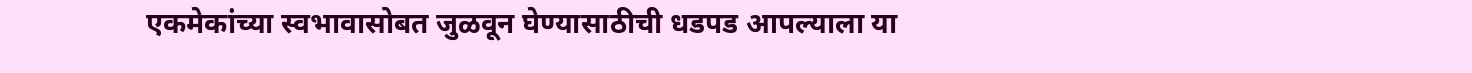एकमेकांच्या स्वभावासोबत जुळवून घेण्यासाठीची धडपड आपल्याला या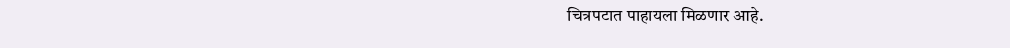चित्रपटात पाहायला मिळणार आहे.